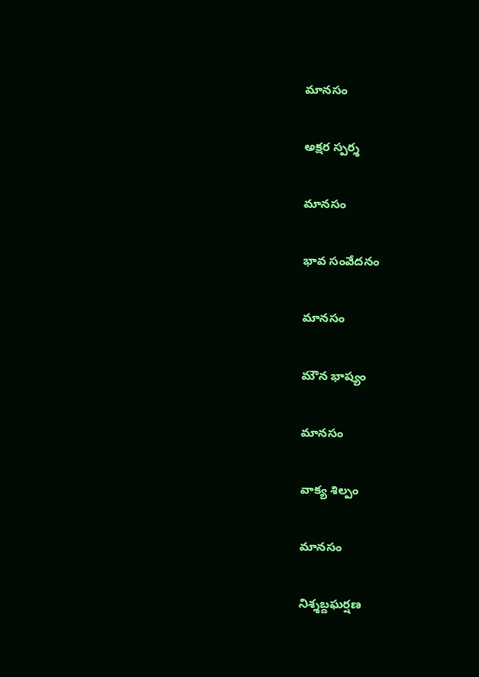మానసం

అక్షర స్పర్శ

మానసం

భావ సంవేదనం

మానసం

మౌన భాష్యం

మానసం

వాక్య శిల్పం

మానసం

నిశ్శబ్దఘర్షణ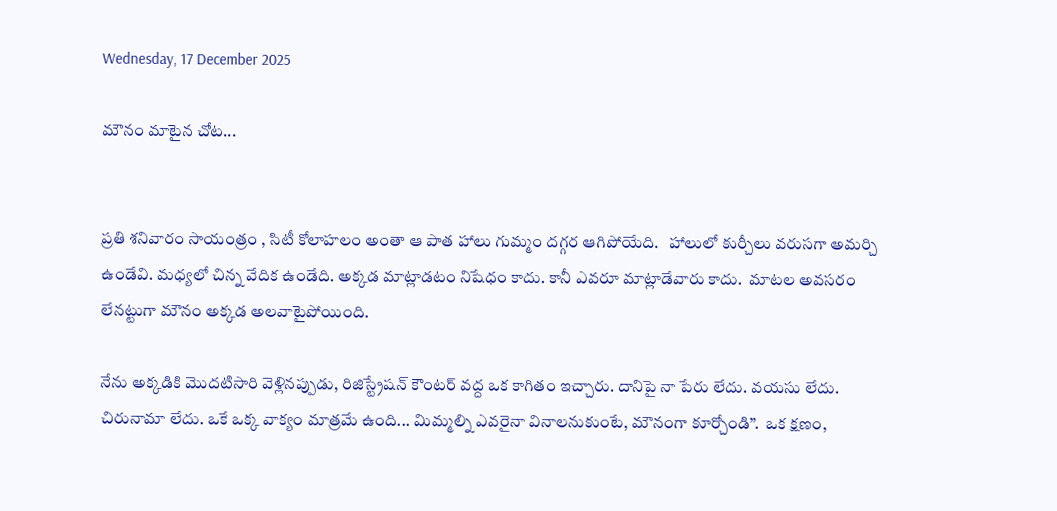Wednesday, 17 December 2025

మౌనం మాటైన చోట...


ప్రతి శనివారం సాయంత్రం , సిటీ కోలాహలం అంతా ఆ పాత హాలు గుమ్మం దగ్గర ఆగిపోయేది.   హాలులో కుర్చీలు వరుసగా అమర్చి ఉండేవి. మధ్యలో చిన్న వేదిక ఉండేది. అక్కడ మాట్లాడటం నిషేధం కాదు. కానీ ఎవరూ మాట్లాడేవారు కాదు.  మాటల అవసరం లేనట్టుగా మౌనం అక్కడ అలవాటైపోయింది.

నేను అక్కడికి మొదటిసారి వెళ్లినప్పుడు, రిజిస్ట్రేషన్ కౌంటర్ వద్ద ఒక కాగితం ఇచ్చారు. దానిపై నా పేరు లేదు. వయసు లేదు. చిరునామా లేదు. ఒకే ఒక్క వాక్యం మాత్రమే ఉంది... మిమ్మల్ని ఎవరైనా వినాలనుకుంటే, మౌనంగా కూర్చోండి”.  ఒక క్షణం,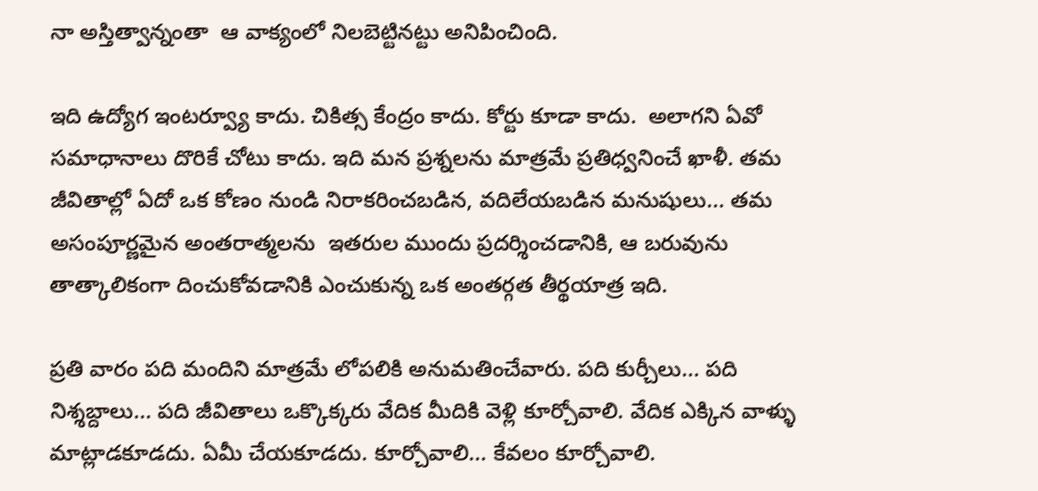నా అస్తిత్వాన్నంతా  ఆ వాక్యంలో నిలబెట్టినట్టు అనిపించింది.

ఇది ఉద్యోగ ఇంటర్వ్యూ కాదు. చికిత్స కేంద్రం కాదు. కోర్టు కూడా కాదు.  అలాగని ఏవో సమాధానాలు దొరికే చోటు కాదు. ఇది మన ప్రశ్నలను మాత్రమే ప్రతిధ్వనించే ఖాళీ. తమ జీవితాల్లో ఏదో ఒక కోణం నుండి నిరాకరించబడిన, వదిలేయబడిన మనుషులు... తమ అసంపూర్ణమైన అంతరాత్మలను  ఇతరుల ముందు ప్రదర్శించడానికి, ఆ బరువును తాత్కాలికంగా దించుకోవడానికి ఎంచుకున్న ఒక అంతర్గత తీర్థయాత్ర ఇది.

ప్రతి వారం పది మందిని మాత్రమే లోపలికి అనుమతించేవారు. పది కుర్చీలు... పది నిశ్శబ్దాలు... పది జీవితాలు ఒక్కొక్కరు వేదిక మీదికి వెళ్లి కూర్చోవాలి. వేదిక ఎక్కిన వాళ్ళు  మాట్లాడకూడదు. ఏమీ చేయకూడదు. కూర్చోవాలి... కేవలం కూర్చోవాలి.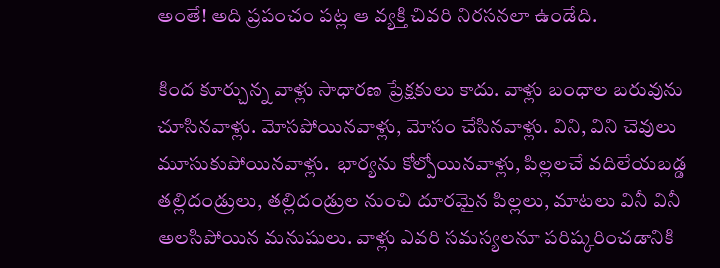అంతే! అది ప్రపంచం పట్ల ఆ వ్యక్తి చివరి నిరసనలా ఉండేది.

కింద కూర్చున్న వాళ్లు సాధారణ ప్రేక్షకులు కాదు. వాళ్లు బంధాల బరువును చూసినవాళ్లు. మోసపోయినవాళ్లు, మోసం చేసినవాళ్లు. విని, విని చెవులు మూసుకుపోయినవాళ్లు.  భార్యను కోల్పోయినవాళ్లు, పిల్లలచే వదిలేయబడ్డ తల్లిదండ్రులు, తల్లిదండ్రుల నుంచి దూరమైన పిల్లలు, మాటలు వినీ వినీ అలసిపోయిన మనుషులు. వాళ్లు ఎవరి సమస్యలనూ పరిష్కరించడానికి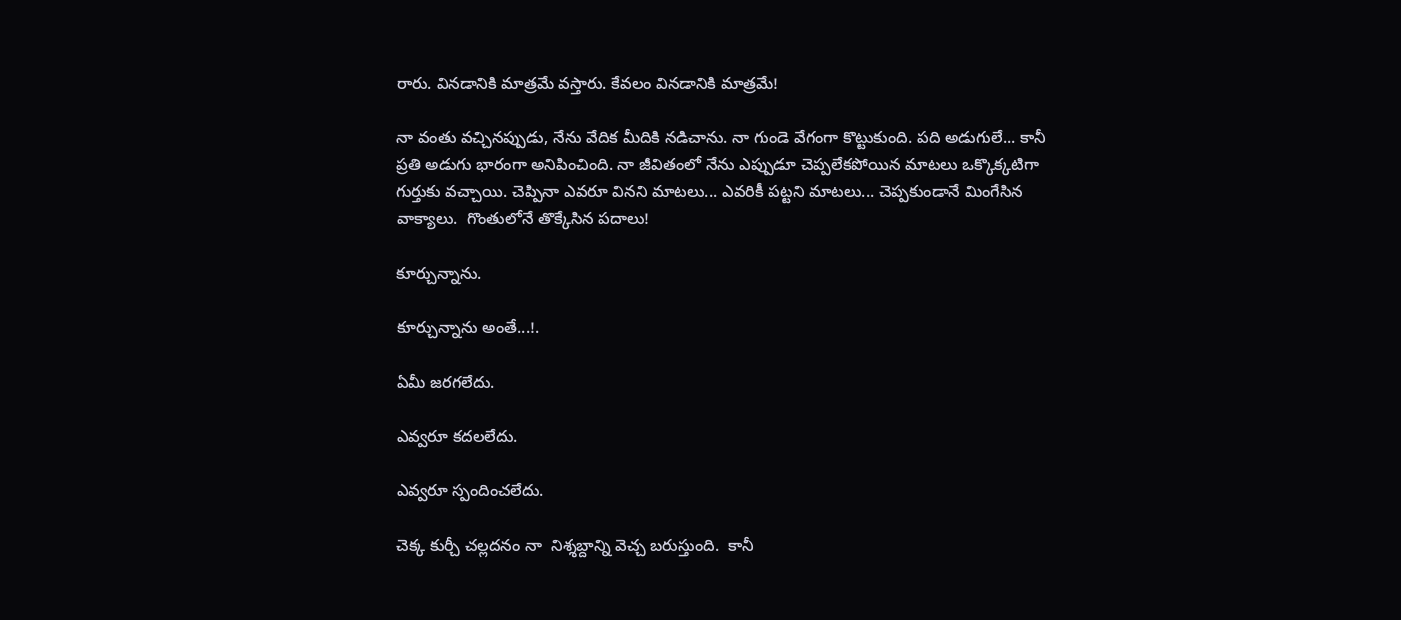రారు. వినడానికి మాత్రమే వస్తారు. కేవలం వినడానికి మాత్రమే!

నా వంతు వచ్చినప్పుడు, నేను వేదిక మీదికి నడిచాను. నా గుండె వేగంగా కొట్టుకుంది. పది అడుగులే... కానీ ప్రతి అడుగు భారంగా అనిపించింది. నా జీవితంలో నేను ఎప్పుడూ చెప్పలేకపోయిన మాటలు ఒక్కొక్కటిగా గుర్తుకు వచ్చాయి. చెప్పినా ఎవరూ వినని మాటలు... ఎవరికీ పట్టని మాటలు... చెప్పకుండానే మింగేసిన వాక్యాలు.  గొంతులోనే తొక్కేసిన పదాలు!

కూర్చున్నాను.

కూర్చున్నాను అంతే...!.

ఏమీ జరగలేదు.

ఎవ్వరూ కదలలేదు.

ఎవ్వరూ స్పందించలేదు.

చెక్క కుర్చీ చల్లదనం నా  నిశ్శబ్దాన్ని వెచ్చ బరుస్తుంది.  కానీ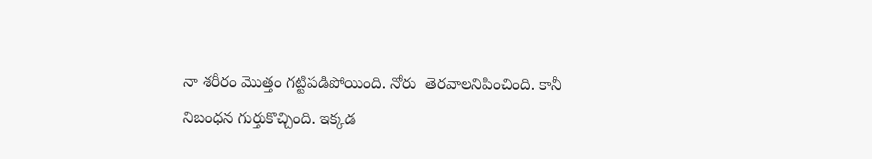నా శరీరం మొత్తం గట్టిపడిపోయింది. నోరు  తెరవాలనిపించింది. కానీ నిబంధన గుర్తుకొచ్చింది. ఇక్కడ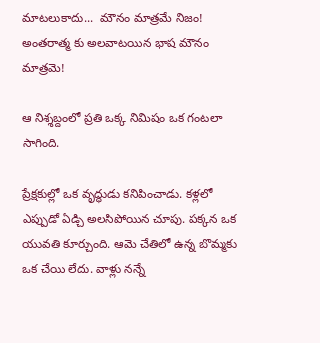మాటలుకాదు...  మౌనం మాత్రమే నిజం! అంతరాత్మ కు అలవాటయిన భాష మౌనం మాత్రమె!

ఆ నిశ్శబ్దంలో ప్రతి ఒక్క నిమిషం ఒక గంటలా సాగింది.

ప్రేక్షకుల్లో ఒక వృద్ధుడు కనిపించాడు. కళ్లలో ఎప్పుడో ఏడ్చి అలసిపోయిన చూపు. పక్కన ఒక యువతి కూర్చుంది. ఆమె చేతిలో ఉన్న బొమ్మకు ఒక చేయి లేదు. వాళ్లు నన్నే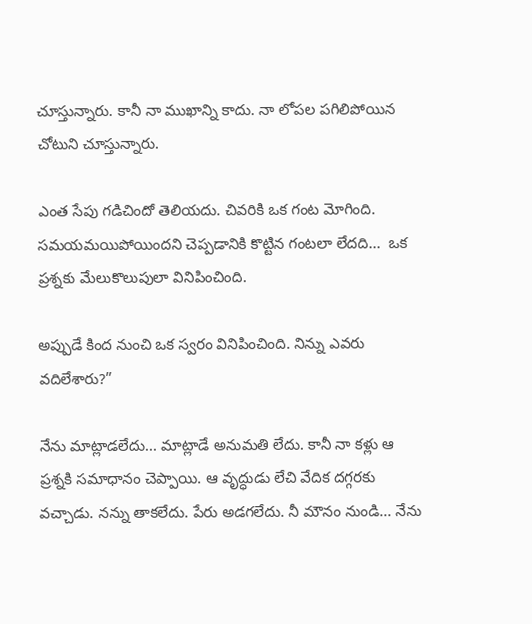చూస్తున్నారు. కానీ నా ముఖాన్ని కాదు. నా లోపల పగిలిపోయిన చోటుని చూస్తున్నారు.

ఎంత సేపు గడిచిందో తెలియదు. చివరికి ఒక గంట మోగింది. సమయమయిపోయిందని చెప్పడానికి కొట్టిన గంటలా లేదది...  ఒక ప్రశ్నకు మేలుకొలుపులా వినిపించింది.

అప్పుడే కింద నుంచి ఒక స్వరం వినిపించింది. నిన్ను ఎవరు వదిలేశారు?”

నేను మాట్లాడలేదు... మాట్లాడే అనుమతి లేదు. కానీ నా కళ్లు ఆ ప్రశ్నకి సమాధానం చెప్పాయి. ఆ వృద్ధుడు లేచి వేదిక దగ్గరకు వచ్చాడు. నన్ను తాకలేదు. పేరు అడగలేదు. నీ మౌనం నుండి... నేను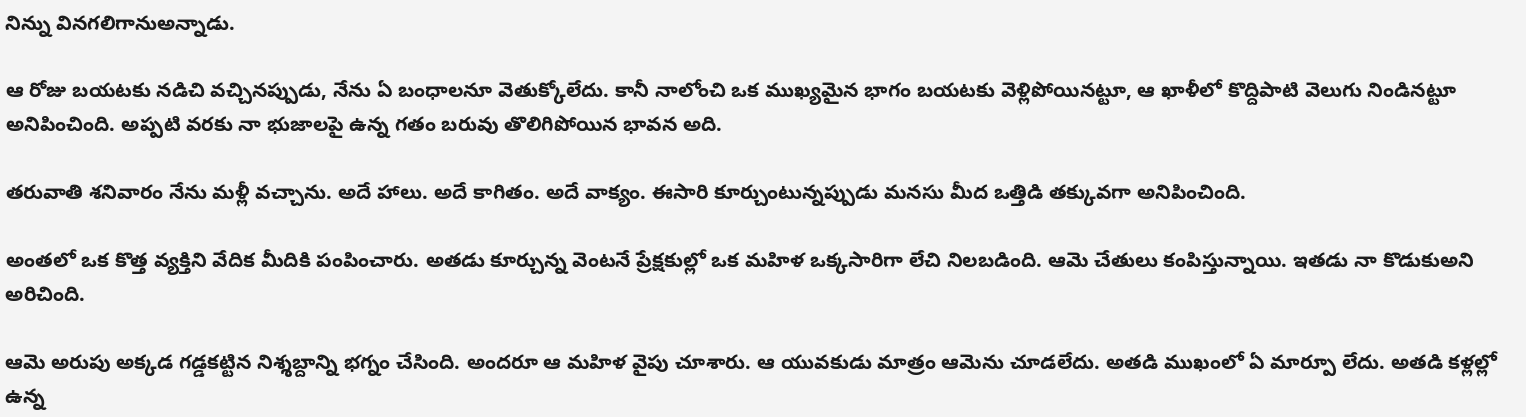నిన్ను వినగలిగానుఅన్నాడు.

ఆ రోజు బయటకు నడిచి వచ్చినప్పుడు, నేను ఏ బంధాలనూ వెతుక్కోలేదు. కానీ నాలోంచి ఒక ముఖ్యమైన భాగం బయటకు వెళ్లిపోయినట్టూ, ఆ ఖాళీలో కొద్దిపాటి వెలుగు నిండినట్టూ అనిపించింది. అప్పటి వరకు నా భుజాలపై ఉన్న గతం బరువు తొలిగిపోయిన భావన అది.

తరువాతి శనివారం నేను మళ్లీ వచ్చాను. అదే హాలు. అదే కాగితం. అదే వాక్యం. ఈసారి కూర్చుంటున్నప్పుడు మనసు మీద ఒత్తిడి తక్కువగా అనిపించింది.

అంతలో ఒక కొత్త వ్యక్తిని వేదిక మీదికి పంపించారు. అతడు కూర్చున్న వెంటనే ప్రేక్షకుల్లో ఒక మహిళ ఒక్కసారిగా లేచి నిలబడింది. ఆమె చేతులు కంపిస్తున్నాయి. ఇతడు నా కొడుకుఅని అరిచింది.

ఆమె అరుపు అక్కడ గడ్డకట్టిన నిశ్శబ్దాన్ని భగ్నం చేసింది. అందరూ ఆ మహిళ వైపు చూశారు. ఆ యువకుడు మాత్రం ఆమెను చూడలేదు. అతడి ముఖంలో ఏ మార్పూ లేదు. అతడి కళ్లల్లో ఉన్న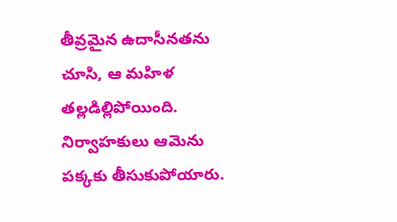తీవ్రమైన ఉదాసీనతను చూసి, ఆ మహిళ తల్లడిల్లిపోయింది. నిర్వాహకులు ఆమెను పక్కకు తీసుకుపోయారు.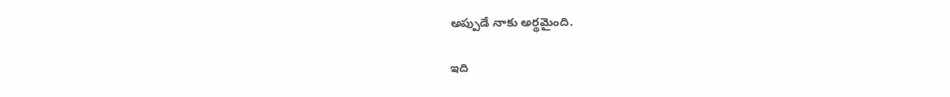అప్పుడే నాకు అర్థమైంది.

ఇది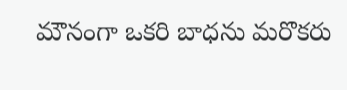మౌనంగా ఒకరి బాధను మరొకరు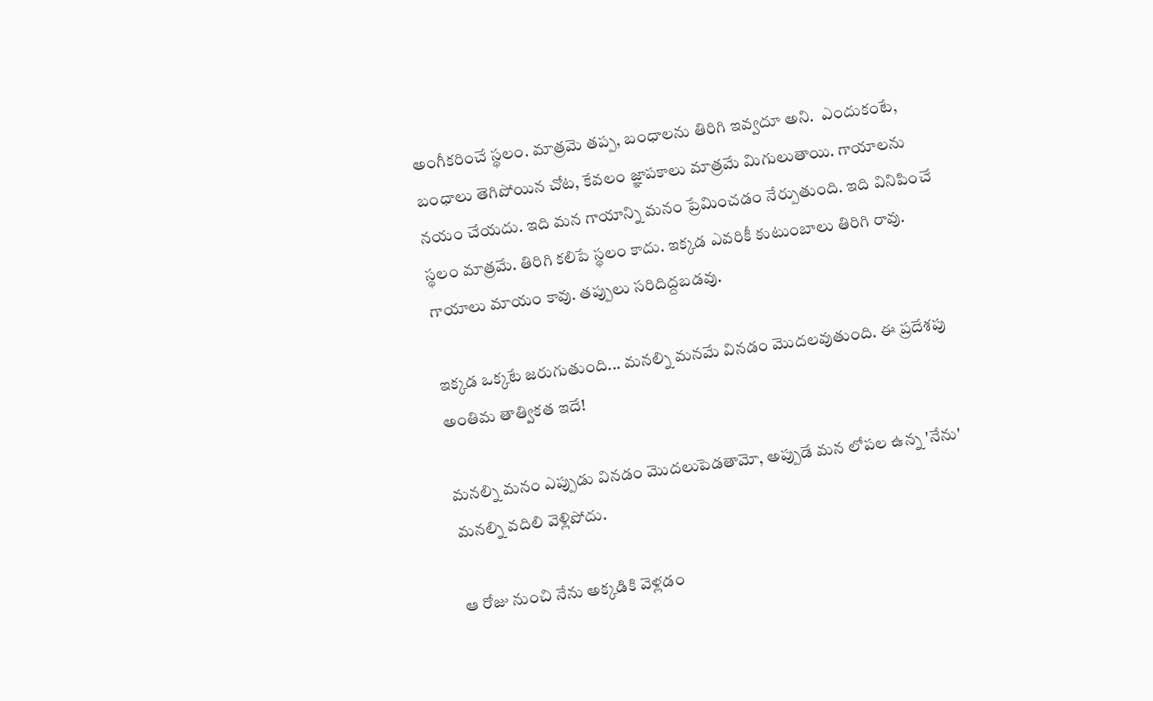అంగీకరించే స్థలం. మాత్రమె తప్ప, బంధాలను తిరిగి ఇవ్వదూ అని.  ఎందుకంటే, బంధాలు తెగిపోయిన చోట, కేవలం జ్ఞాపకాలు మాత్రమే మిగులుతాయి. గాయాలను నయం చేయదు. ఇది మన గాయాన్ని మనం ప్రేమించడం నేర్పుతుంది. ఇది వినిపించే స్థలం మాత్రమే. తిరిగి కలిపే స్థలం కాదు. ఇక్కడ ఎవరికీ కుటుంబాలు తిరిగి రావు. గాయాలు మాయం కావు. తప్పులు సరిదిద్దబడవు.

ఇక్కడ ఒక్కటే జరుగుతుంది... మనల్ని మనమే వినడం మొదలవుతుంది. ఈ ప్రదేశపు అంతిమ తాత్వికత ఇదే!

మనల్ని మనం ఎప్పుడు వినడం మొదలుపెడతామో, అప్పుడే మన లోపల ఉన్న 'నేను' మనల్ని వదిలి వెళ్లిపోదు.

ఆ రోజు నుంచి నేను అక్కడికి వెళ్లడం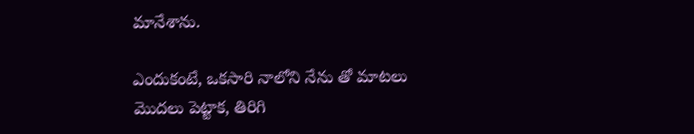మానేశాను.

ఎందుకంటే, ఒకసారి నాలోని నేను తో మాటలు మొదలు పెట్టాక, తిరిగి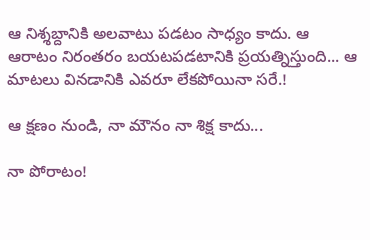ఆ నిశ్శబ్దానికి అలవాటు పడటం సాధ్యం కాదు. ఆ ఆరాటం నిరంతరం బయటపడటానికి ప్రయత్నిస్తుంది... ఆ మాటలు వినడానికి ఎవరూ లేకపోయినా సరే.!

ఆ క్షణం నుండి, నా మౌనం నా శిక్ష కాదు...

నా పోరాటం!